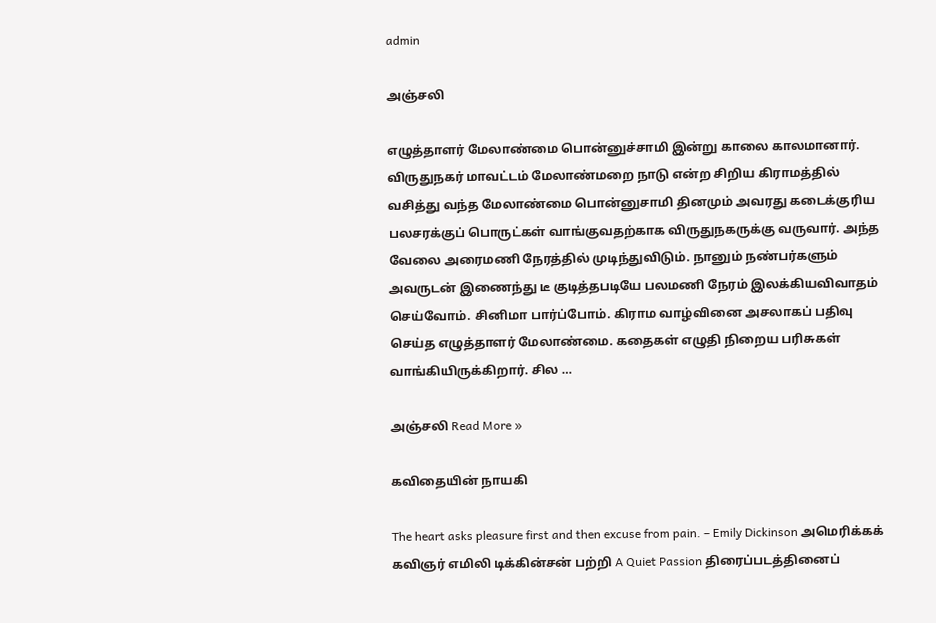admin

அஞ்சலி

எழுத்தாளர் மேலாண்மை பொன்னுச்சாமி இன்று காலை காலமானார். விருதுநகர் மாவட்டம் மேலாண்மறை நாடு என்ற சிறிய கிராமத்தில் வசித்து வந்த மேலாண்மை பொன்னுசாமி தினமும் அவரது கடைக்குரிய பலசரக்குப் பொருட்கள் வாங்குவதற்காக விருதுநகருக்கு வருவார். அந்த வேலை அரைமணி நேரத்தில் முடிந்துவிடும். நானும் நண்பர்களும் அவருடன் இணைந்து டீ குடித்தபடியே பலமணி நேரம் இலக்கியவிவாதம் செய்வோம். சினிமா பார்ப்போம். கிராம வாழ்வினை அசலாகப் பதிவு செய்த எழுத்தாளர் மேலாண்மை. கதைகள் எழுதி நிறைய பரிசுகள் வாங்கியிருக்கிறார். சில …

அஞ்சலி Read More »

கவிதையின் நாயகி

The heart asks pleasure first and then excuse from pain. – Emily Dickinson அமெரிக்கக் கவிஞர் எமிலி டிக்கின்சன் பற்றி A Quiet Passion திரைப்படத்தினைப்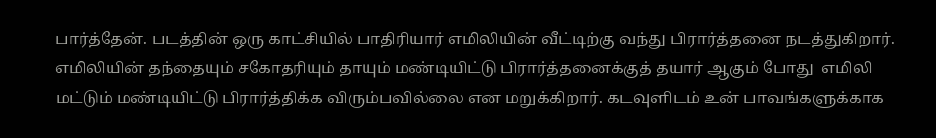பார்த்தேன். படத்தின் ஒரு காட்சியில் பாதிரியார் எமிலியின் வீட்டிற்கு வந்து பிரார்த்தனை நடத்துகிறார். எமிலியின் தந்தையும் சகோதரியும் தாயும் மண்டியிட்டு பிரார்த்தனைக்குத் தயார் ஆகும் போது  எமிலி மட்டும் மண்டியிட்டு பிரார்த்திக்க விரும்பவில்லை என மறுக்கிறார். கடவுளிடம் உன் பாவங்களுக்காக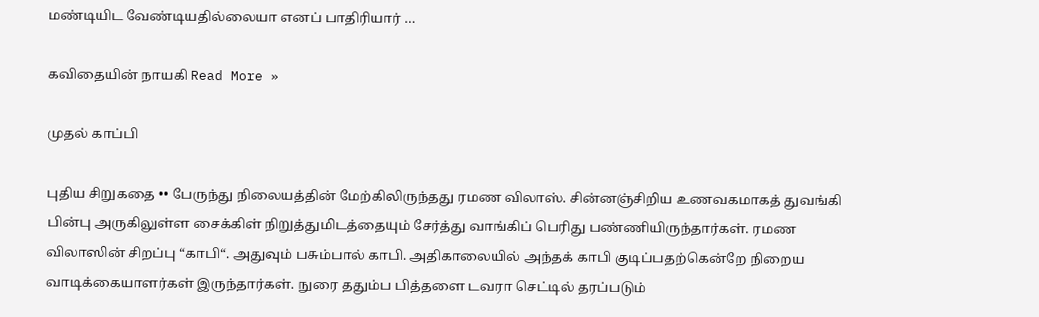மண்டியிட வேண்டியதில்லையா எனப் பாதிரியார் …

கவிதையின் நாயகி Read More »

முதல் காப்பி

புதிய சிறுகதை •• பேருந்து நிலையத்தின் மேற்கிலிருந்தது ரமண விலாஸ். சின்னஞ்சிறிய உணவகமாகத் துவங்கி பின்பு அருகிலுள்ள சைக்கிள் நிறுத்துமிடத்தையும் சேர்த்து வாங்கிப் பெரிது பண்ணியிருந்தார்கள். ரமண விலாஸின் சிறப்பு “காபி“. அதுவும் பசும்பால் காபி. அதிகாலையில் அந்தக் காபி குடிப்பதற்கென்றே நிறைய வாடிக்கையாளர்கள் இருந்தார்கள். நுரை ததும்ப பித்தளை டவரா செட்டில் தரப்படும்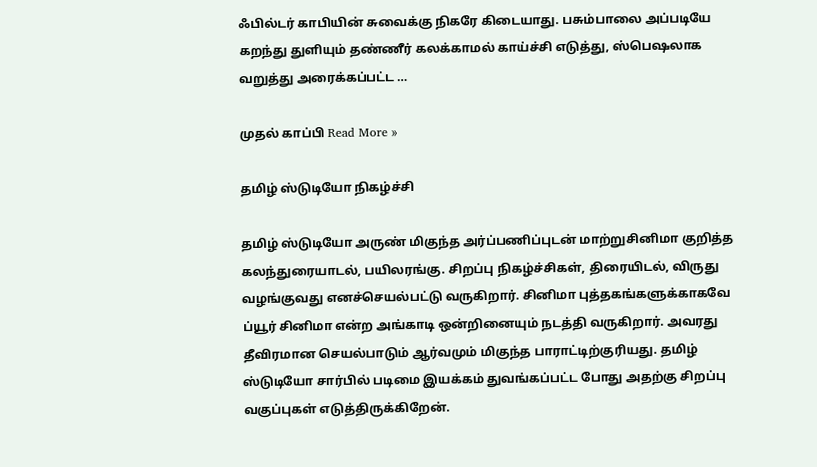ஃபில்டர் காபியின் சுவைக்கு நிகரே கிடையாது. பசும்பாலை அப்படியே கறந்து துளியும் தண்ணீர் கலக்காமல் காய்ச்சி எடுத்து, ஸ்பெஷலாக வறுத்து அரைக்கப்பட்ட …

முதல் காப்பி Read More »

தமிழ் ஸ்டுடியோ நிகழ்ச்சி

தமிழ் ஸ்டுடியோ அருண் மிகுந்த அர்ப்பணிப்புடன் மாற்றுசினிமா குறித்த கலந்துரையாடல், பயிலரங்கு. சிறப்பு நிகழ்ச்சிகள், திரையிடல், விருது வழங்குவது எனச்செயல்பட்டு வருகிறார். சினிமா புத்தகங்களுக்காகவே ப்யூர் சினிமா என்ற அங்காடி ஒன்றினையும் நடத்தி வருகிறார். அவரது தீவிரமான செயல்பாடும் ஆர்வமும் மிகுந்த பாராட்டிற்குரியது. தமிழ் ஸ்டுடியோ சார்பில் படிமை இயக்கம் துவங்கப்பட்ட போது அதற்கு சிறப்பு வகுப்புகள் எடுத்திருக்கிறேன்.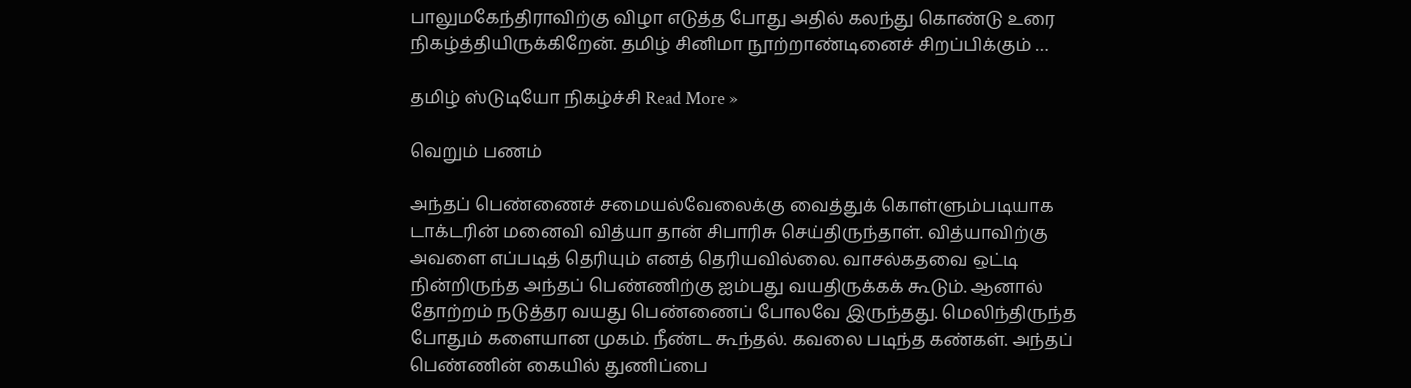பாலுமகேந்திராவிற்கு விழா எடுத்த போது அதில் கலந்து கொண்டு உரை நிகழ்த்தியிருக்கிறேன். தமிழ் சினிமா நூற்றாண்டினைச் சிறப்பிக்கும் …

தமிழ் ஸ்டுடியோ நிகழ்ச்சி Read More »

வெறும் பணம்

அந்தப் பெண்ணைச் சமையல்வேலைக்கு வைத்துக் கொள்ளும்படியாக டாக்டரின் மனைவி வித்யா தான் சிபாரிசு செய்திருந்தாள். வித்யாவிற்கு அவளை எப்படித் தெரியும் எனத் தெரியவில்லை. வாசல்கதவை ஒட்டி நின்றிருந்த அந்தப் பெண்ணிற்கு ஐம்பது வயதிருக்கக் கூடும். ஆனால் தோற்றம் நடுத்தர வயது பெண்ணைப் போலவே இருந்தது. மெலிந்திருந்த போதும் களையான முகம். நீண்ட கூந்தல். கவலை படிந்த கண்கள். அந்தப் பெண்ணின் கையில் துணிப்பை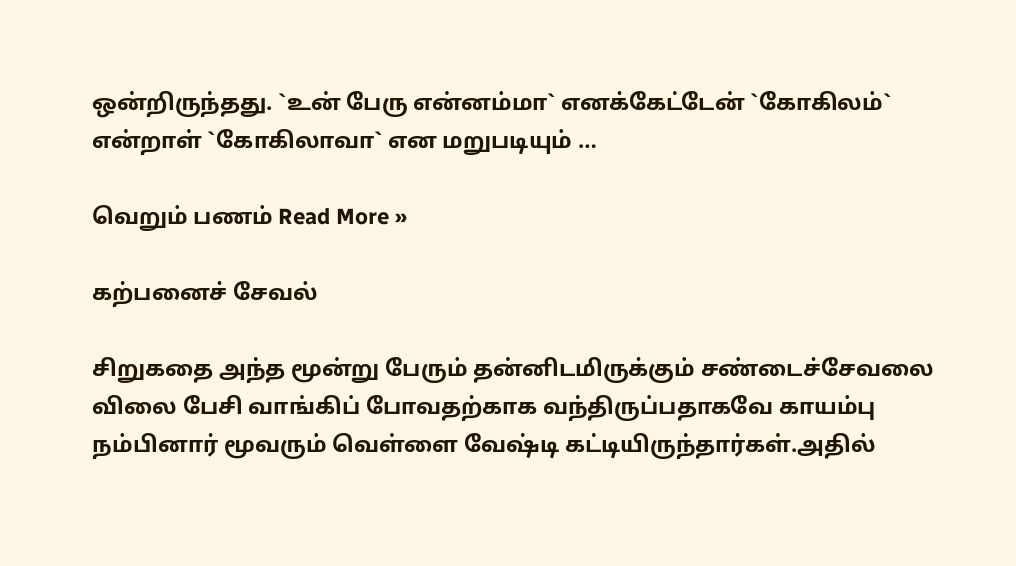ஒன்றிருந்தது. `உன் பேரு என்னம்மா` எனக்கேட்டேன் `கோகிலம்` என்றாள் `கோகிலாவா` என மறுபடியும் …

வெறும் பணம் Read More »

கற்பனைச் சேவல்

சிறுகதை அந்த மூன்று பேரும் தன்னிடமிருக்கும் சண்டைச்சேவலை விலை பேசி வாங்கிப் போவதற்காக வந்திருப்பதாகவே காயம்பு நம்பினார் மூவரும் வெள்ளை வேஷ்டி கட்டியிருந்தார்கள்.அதில்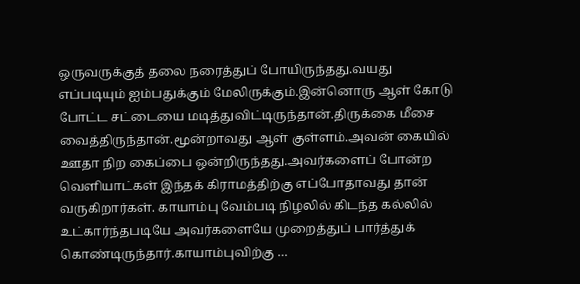ஒருவருக்குத் தலை நரைத்துப் போயிருந்தது.வயது எப்படியும் ஐம்பதுக்கும் மேலிருக்கும்.இன்னொரு ஆள் கோடு போட்ட சட்டையை மடித்துவிட்டிருந்தான்.திருக்கை மீசை வைத்திருந்தான்.மூன்றாவது ஆள் குள்ளம்.அவன் கையில் ஊதா நிற கைப்பை ஒன்றிருந்தது.அவர்களைப் போன்ற வெளியாட்கள் இந்தக் கிராமத்திற்கு எப்போதாவது தான் வருகிறார்கள். காயாம்பு வேம்படி நிழலில் கிடந்த கல்லில் உட்கார்ந்தபடியே அவர்களையே முறைத்துப் பார்த்துக் கொண்டிருந்தார்.காயாம்புவிற்கு …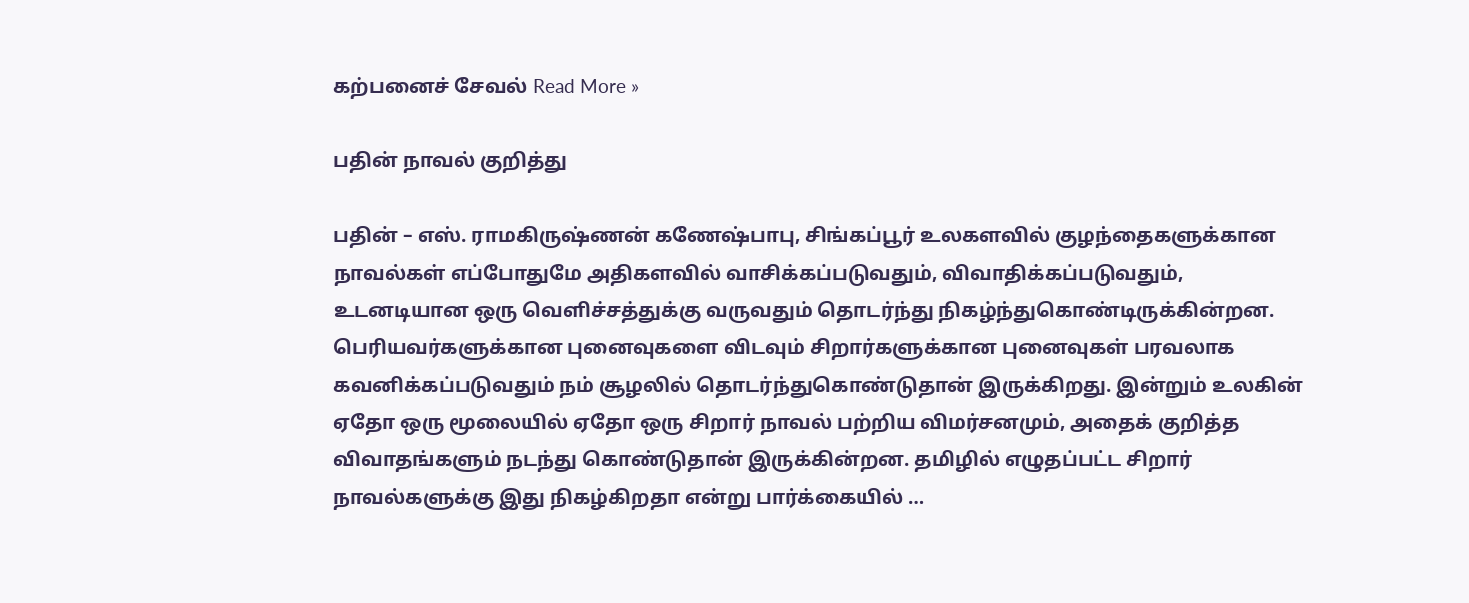கற்பனைச் சேவல் Read More »

பதின் நாவல் குறித்து

பதின் – எஸ். ராமகிருஷ்ணன் கணேஷ்பாபு, சிங்கப்பூர் உலகளவில் குழந்தைகளுக்கான நாவல்கள் எப்போதுமே அதிகளவில் வாசிக்கப்படுவதும், விவாதிக்கப்படுவதும், உடனடியான ஒரு வெளிச்சத்துக்கு வருவதும் தொடர்ந்து நிகழ்ந்துகொண்டிருக்கின்றன. பெரியவர்களுக்கான புனைவுகளை விடவும் சிறார்களுக்கான புனைவுகள் பரவலாக கவனிக்கப்படுவதும் நம் சூழலில் தொடர்ந்துகொண்டுதான் இருக்கிறது. இன்றும் உலகின் ஏதோ ஒரு மூலையில் ஏதோ ஒரு சிறார் நாவல் பற்றிய விமர்சனமும், அதைக் குறித்த விவாதங்களும் நடந்து கொண்டுதான் இருக்கின்றன. தமிழில் எழுதப்பட்ட சிறார் நாவல்களுக்கு இது நிகழ்கிறதா என்று பார்க்கையில் …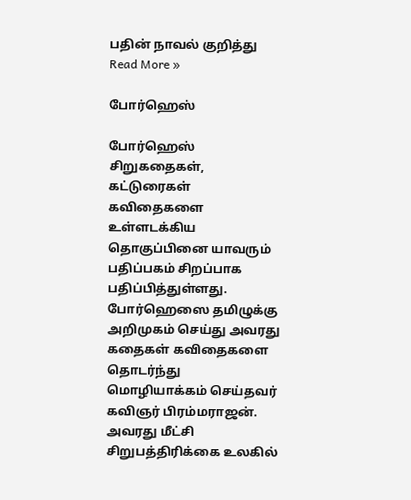பதின் நாவல் குறித்து Read More »

போர்ஹெஸ்

போர்ஹெஸ் சிறுகதைகள், கட்டுரைகள் கவிதைகளை உள்ளடக்கிய தொகுப்பினை யாவரும் பதிப்பகம் சிறப்பாக பதிப்பித்துள்ளது. போர்ஹெஸை தமிழுக்கு அறிமுகம் செய்து அவரது கதைகள் கவிதைகளை  தொடர்ந்து மொழியாக்கம் செய்தவர் கவிஞர் பிரம்மராஜன். அவரது மீட்சி சிறுபத்திரிக்கை உலகில்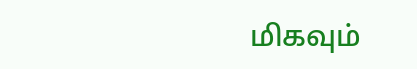மிகவும்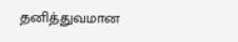தனித்துவமான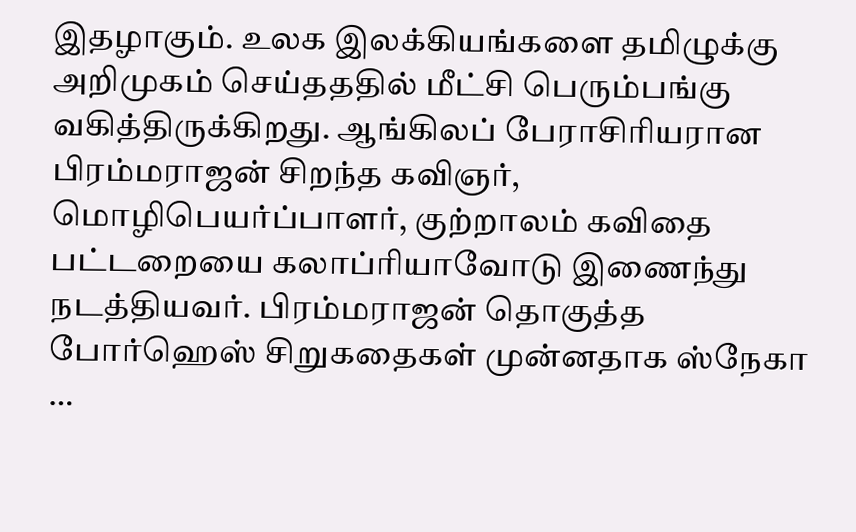இதழாகும். உலக இலக்கியங்களை தமிழுக்கு அறிமுகம் செய்தததில் மீட்சி பெரும்பங்கு வகித்திருக்கிறது. ஆங்கிலப் பேராசிரியரான பிரம்மராஜன் சிறந்த கவிஞர், மொழிபெயர்ப்பாளர், குற்றாலம் கவிதை பட்டறையை கலாப்ரியாவோடு இணைந்து நடத்தியவர். பிரம்மராஜன் தொகுத்த போர்ஹெஸ் சிறுகதைகள் முன்னதாக ஸ்நேகா …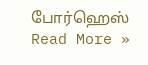போர்ஹெஸ் Read More »